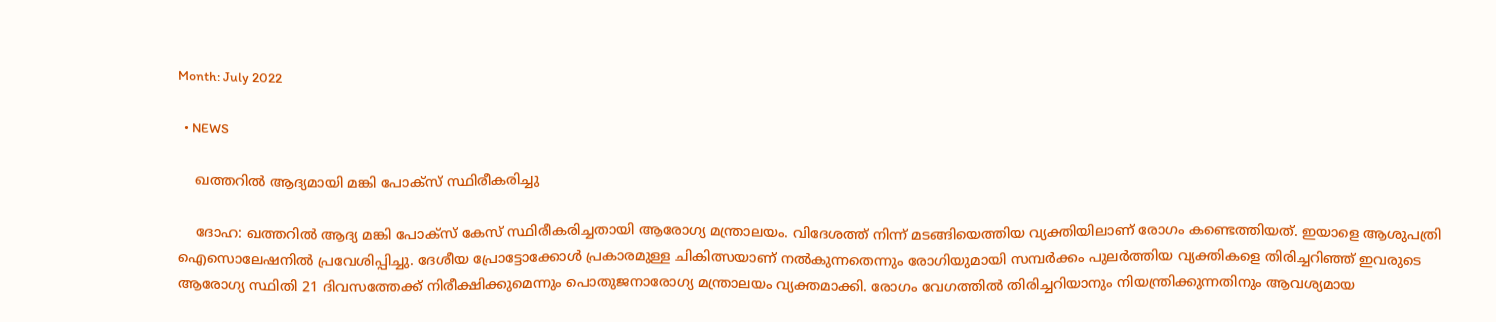Month: July 2022

  • NEWS

    ഖത്തറില്‍ ആദ്യമായി മങ്കി പോക്സ് സ്ഥിരീകരിച്ചു

    ദോഹ: ഖത്തറില്‍ ആദ്യ മങ്കി പോക്സ് കേസ് സ്ഥിരീകരിച്ചതായി ആരോഗ്യ മന്ത്രാലയം. വിദേശത്ത് നിന്ന് മടങ്ങിയെത്തിയ വ്യക്തിയിലാണ് രോഗം കണ്ടെത്തിയത്. ഇയാളെ ആശുപത്രി ഐസൊലേഷനില്‍ പ്രവേശിപ്പിച്ചു. ദേശീയ പ്രോട്ടോക്കോള്‍ പ്രകാരമുള്ള ചികിത്സയാണ് നല്‍കുന്നതെന്നും രോഗിയുമായി സമ്പര്‍ക്കം പുലര്‍ത്തിയ വ്യക്തികളെ തിരിച്ചറിഞ്ഞ് ഇവരുടെ ആരോഗ്യ സ്ഥിതി 21 ദിവസത്തേക്ക് നിരീക്ഷിക്കുമെന്നും പൊതുജനാരോഗ്യ മന്ത്രാലയം വ്യക്തമാക്കി. രോഗം വേഗത്തില്‍ തിരിച്ചറിയാനും നിയന്ത്രിക്കുന്നതിനും ആവശ്യമായ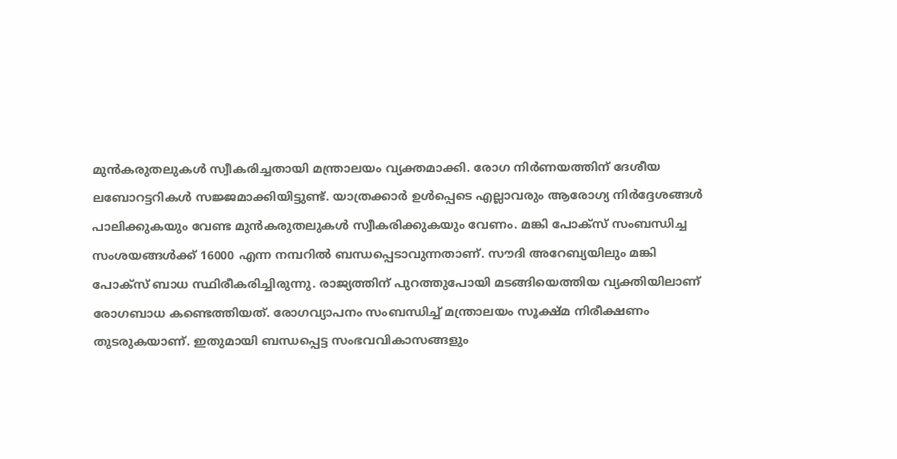മുന്‍കരുതലുകള്‍ സ്വീകരിച്ചതായി മന്ത്രാലയം വ്യക്തമാക്കി. രോഗ നിര്‍ണയത്തിന് ദേശീയ ലബോറട്ടറികള്‍ സജ്ജമാക്കിയിട്ടുണ്ട്. യാത്രക്കാര്‍ ഉള്‍പ്പെടെ എല്ലാവരും ആരോഗ്യ നിര്‍ദ്ദേശങ്ങള്‍ പാലിക്കുകയും വേണ്ട മുന്‍കരുതലുകള്‍ സ്വീകരിക്കുകയും വേണം. മങ്കി പോക്സ് സംബന്ധിച്ച സംശയങ്ങള്‍ക്ക് 16000 എന്ന നമ്പറില്‍ ബന്ധപ്പെടാവുന്നതാണ്. സൗദി അറേബ്യയിലും മങ്കി പോക്‌സ് ബാധ സ്ഥിരീകരിച്ചിരുന്നു. രാജ്യത്തിന് പുറത്തുപോയി മടങ്ങിയെത്തിയ വ്യക്തിയിലാണ് രോഗബാധ കണ്ടെത്തിയത്. രോഗവ്യാപനം സംബന്ധിച്ച് മന്ത്രാലയം സൂക്ഷ്മ നിരീക്ഷണം തുടരുകയാണ്. ഇതുമായി ബന്ധപ്പെട്ട സംഭവവികാസങ്ങളും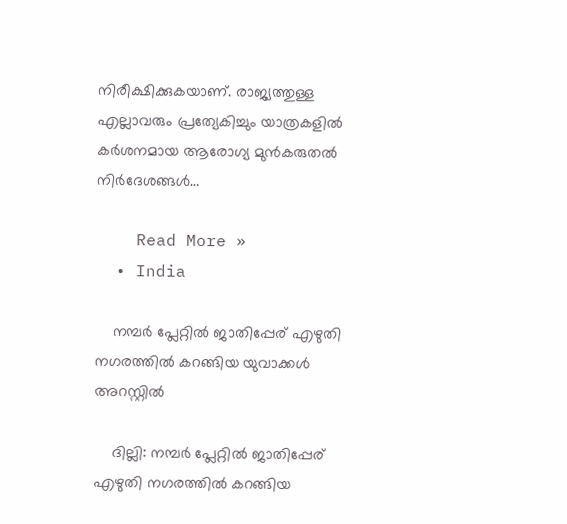നിരീക്ഷിക്കുകയാണ്. രാജ്യത്തുള്ള എല്ലാവരും പ്രത്യേകിച്ചും യാത്രകളില്‍ കര്‍ശനമായ ആരോഗ്യ മുന്‍കരുതല്‍ നിര്‍ദേശങ്ങള്‍…

    Read More »
  • India

    നമ്പര്‍ പ്ലേറ്റില്‍ ജാതിപ്പേര് എഴുതി നഗരത്തില്‍ കറങ്ങിയ യുവാക്കള്‍ അറസ്റ്റില്‍

    ദില്ലി: നമ്പര്‍ പ്ലേറ്റില്‍ ജാതിപ്പേര് എഴുതി നഗരത്തില്‍ കറങ്ങിയ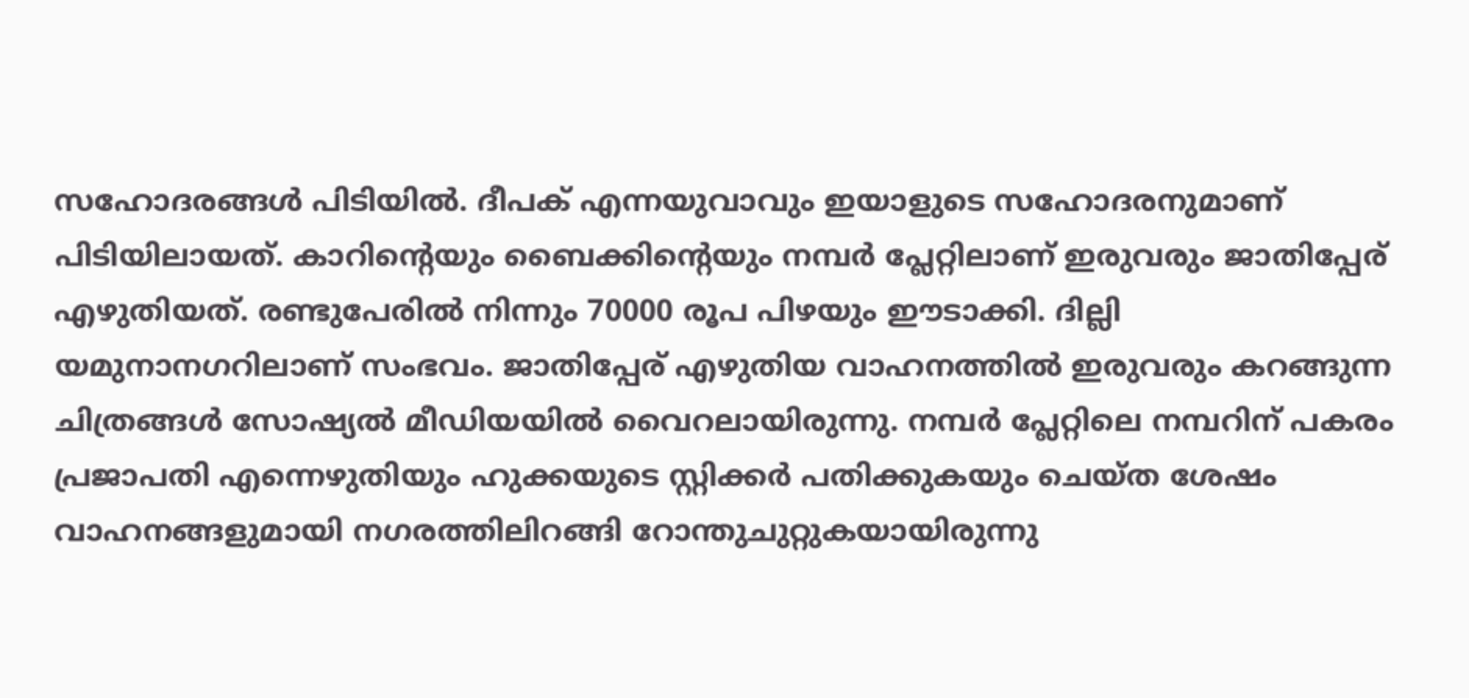സഹോദരങ്ങള്‍ പിടിയില്‍. ദീപക് എന്നയുവാവും ഇയാളുടെ സഹോദരനുമാണ് പിടിയിലായത്. കാറിന്റെയും ബൈക്കിന്റെയും നമ്പര്‍ പ്ലേറ്റിലാണ് ഇരുവരും ജാതിപ്പേര് എഴുതിയത്. രണ്ടുപേരില്‍ നിന്നും 70000 രൂപ പിഴയും ഈടാക്കി. ദില്ലി യമുനാനഗറിലാണ് സംഭവം. ജാതിപ്പേര് എഴുതിയ വാഹനത്തില്‍ ഇരുവരും കറങ്ങുന്ന ചിത്രങ്ങള്‍ സോഷ്യല്‍ മീഡിയയില്‍ വൈറലായിരുന്നു. നമ്പര്‍ പ്ലേറ്റിലെ നമ്പറിന് പകരം പ്രജാപതി എന്നെഴുതിയും ഹുക്കയുടെ സ്റ്റിക്കര്‍ പതിക്കുകയും ചെയ്ത ശേഷം വാഹനങ്ങളുമായി നഗരത്തിലിറങ്ങി റോന്തുചുറ്റുകയായിരുന്നു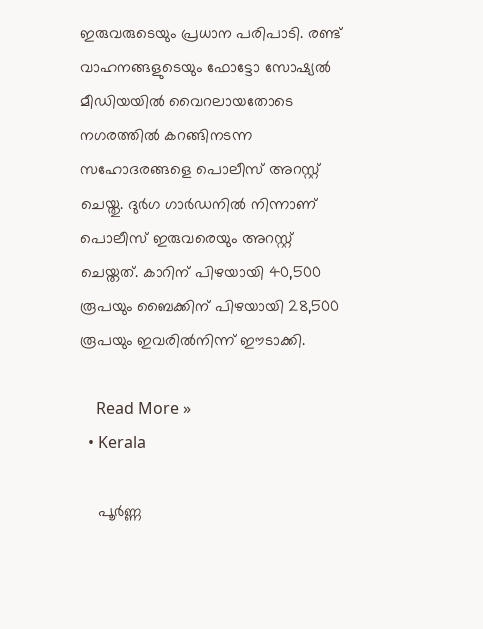ഇരുവരുടെയും പ്രധാന പരിപാടി. രണ്ട് വാഹനങ്ങളുടെയും ഫോട്ടോ സോഷ്യല്‍ മീഡിയയില്‍ വൈറലായതോടെ നഗരത്തില്‍ കറങ്ങിനടന്ന സഹോദരങ്ങളെ പൊലീസ് അറസ്റ്റ് ചെയ്തു. ദുര്‍ഗ ഗാര്‍ഡനില്‍ നിന്നാണ് പൊലീസ് ഇരുവരെയും അറസ്റ്റ് ചെയ്തത്. കാറിന് പിഴയായി 40,500 രൂപയും ബൈക്കിന് പിഴയായി 28,500 രൂപയും ഇവരില്‍നിന്ന് ഈടാക്കി.

    Read More »
  • Kerala

    പൂര്‍ണ്ണ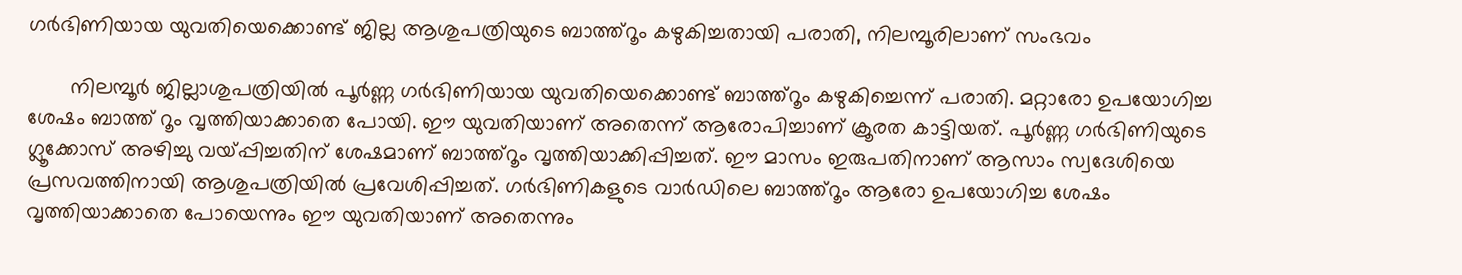ഗർഭിണിയായ യുവതിയെക്കൊണ്ട് ജില്ല ആശുപത്രിയുടെ ബാത്ത്റൂം കഴുകിച്ചതായി പരാതി, നിലമ്പൂരിലാണ് സംഭവം

       നിലമ്പൂർ ജില്ലാശുപത്രിയിൽ പൂര്‍ണ്ണ ഗർഭിണിയായ യുവതിയെക്കൊണ്ട് ബാത്ത്റൂം കഴുകിച്ചെന്ന് പരാതി. മറ്റാരോ ഉപയോഗിച്ച ശേഷം ബാത്ത് റൂം വൃത്തിയാക്കാതെ പോയി. ഈ യുവതിയാണ് അതെന്ന് ആരോപിച്ചാണ് ക്രൂരത കാട്ടിയത്. പൂർണ്ണ ഗർഭിണിയുടെ ഗ്ലൂക്കോസ് അഴിച്ചു വയ്പ്പിച്ചതിന് ശേഷമാണ് ബാത്ത്റൂം വൃത്തിയാക്കിപ്പിച്ചത്. ഈ മാസം ഇരുപതിനാണ് ആസാം സ്വദേശിയെ  പ്രസവത്തിനായി ആശുപത്രിയിൽ പ്രവേശിപ്പിച്ചത്. ഗര്‍ഭിണികളുടെ വാര്‍ഡിലെ ബാത്ത്റൂം ആരോ ഉപയോഗിച്ച ശേഷം വൃത്തിയാക്കാതെ പോയെന്നും ഈ യുവതിയാണ് അതെന്നും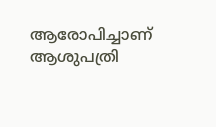ആരോപിച്ചാണ് ആശുപത്രി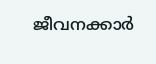ജീവനക്കാര്‍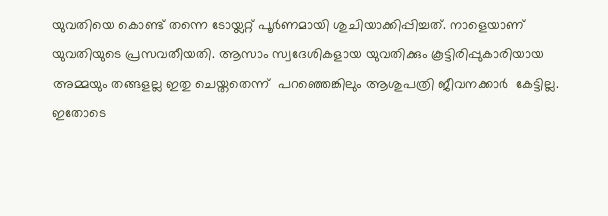യുവതിയെ കൊണ്ട് തന്നെ ടോയ്ലറ്റ് പൂര്‍ണമായി ശുചിയാക്കിപ്പിച്ചത്. നാളെയാണ് യുവതിയുടെ പ്രസവതീയതി. ആസാം സ്വദേശികളായ യുവതിക്കും കൂട്ടിരിപ്പുകാരിയായ അമ്മയും തങ്ങളല്ല ഇതു ചെയ്തതെന്ന്  പറഞ്ഞെങ്കിലും ആശുപത്രി ജീവനക്കാര്‍  കേട്ടില്ല. ഇതോടെ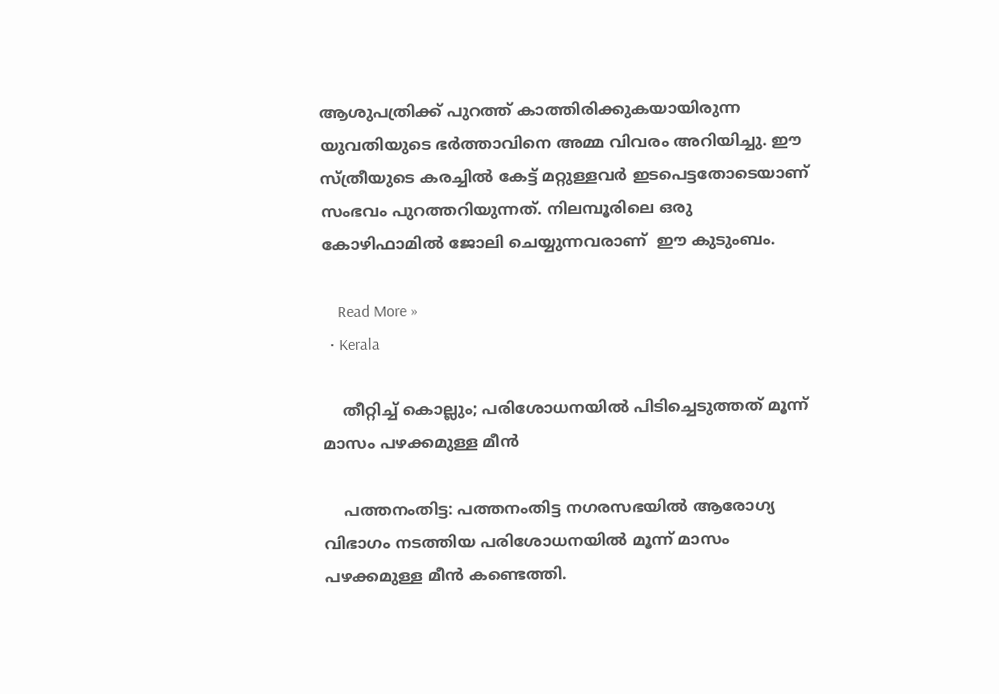ആശുപത്രിക്ക് പുറത്ത് കാത്തിരിക്കുകയായിരുന്ന യുവതിയുടെ ഭര്‍ത്താവിനെ അമ്മ വിവരം അറിയിച്ചു. ഈ സ്ത്രീയുടെ കരച്ചിൽ കേട്ട് മറ്റുള്ളവര്‍ ഇടപെട്ടതോടെയാണ് സംഭവം പുറത്തറിയുന്നത്. നിലമ്പൂരിലെ ഒരു കോഴിഫാമിൽ ജോലി ചെയ്യുന്നവരാണ്  ഈ കുടുംബം.

    Read More »
  • Kerala

    തീറ്റിച്ച് കൊല്ലും; പരിശോധനയില്‍ പിടിച്ചെടുത്തത് മൂന്ന് മാസം പഴക്കമുള്ള മീന്‍

    പത്തനംതിട്ട: പത്തനംതിട്ട നഗരസഭയില്‍ ആരോഗ്യ വിഭാഗം നടത്തിയ പരിശോധനയില്‍ മൂന്ന് മാസം പഴക്കമുള്ള മീന്‍ കണ്ടെത്തി.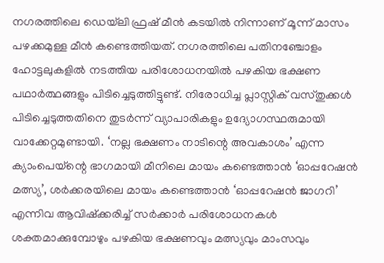നഗരത്തിലെ ഡെയ്‌ലി ഫ്രഷ് മീന്‍ കടയില്‍ നിന്നാണ് മൂന്ന് മാസം പഴക്കമുള്ള മീന്‍ കണ്ടെത്തിയത്. നഗരത്തിലെ പതിനഞ്ചോളം ഹോട്ടലുകളില്‍ നടത്തിയ പരിശോധനയില്‍ പഴകിയ ഭക്ഷണ പഥാര്‍ത്ഥങ്ങളും പിടിച്ചെടുത്തിട്ടുണ്ട്. നിരോധിച്ച പ്ലാസ്റ്റിക് വസ്തുക്കള്‍ പിടിച്ചെടുത്തതിനെ തുടര്‍ന്ന് വ്യാപാരികളും ഉദ്യോഗസ്ഥരുമായി വാക്കേറ്റമുണ്ടായി. ‘നല്ല ഭക്ഷണം നാടിന്റെ അവകാശം’ എന്ന ക്യാംപെയ്‌ന്റെ ഭാഗമായി മീനിലെ മായം കണ്ടെത്താന്‍ ‘ഓപ്പറേഷന്‍ മത്സ്യ’, ശര്‍ക്കരയിലെ മായം കണ്ടെത്താന്‍ ‘ഓപ്പറേഷന്‍ ജാഗറി’ എന്നിവ ആവിഷ്‌ക്കരിച്ച് സര്‍ക്കാര്‍ പരിശോധനകള്‍ ശക്തമാക്കുമ്പോഴും പഴകിയ ഭക്ഷണവും മത്സ്യവും മാംസവും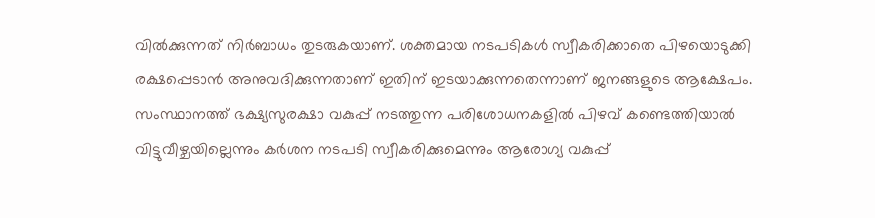വില്‍ക്കുന്നത് നിര്‍ബാധം തുടരുകയാണ്. ശക്തമായ നടപടികള്‍ സ്വീകരിക്കാതെ പിഴയൊടുക്കി രക്ഷപ്പെടാന്‍ അനുവദിക്കുന്നതാണ് ഇതിന് ഇടയാക്കുന്നതെന്നാണ് ജനങ്ങളുടെ ആക്ഷേപം. സംസ്ഥാനത്ത് ഭക്ഷ്യസുരക്ഷാ വകുപ്പ് നടത്തുന്ന പരിശോധനകളില്‍ പിഴവ് കണ്ടെത്തിയാല്‍ വിട്ടുവീഴ്ചയില്ലെന്നും കര്‍ശന നടപടി സ്വീകരിക്കുമെന്നും ആരോഗ്യ വകുപ്പ്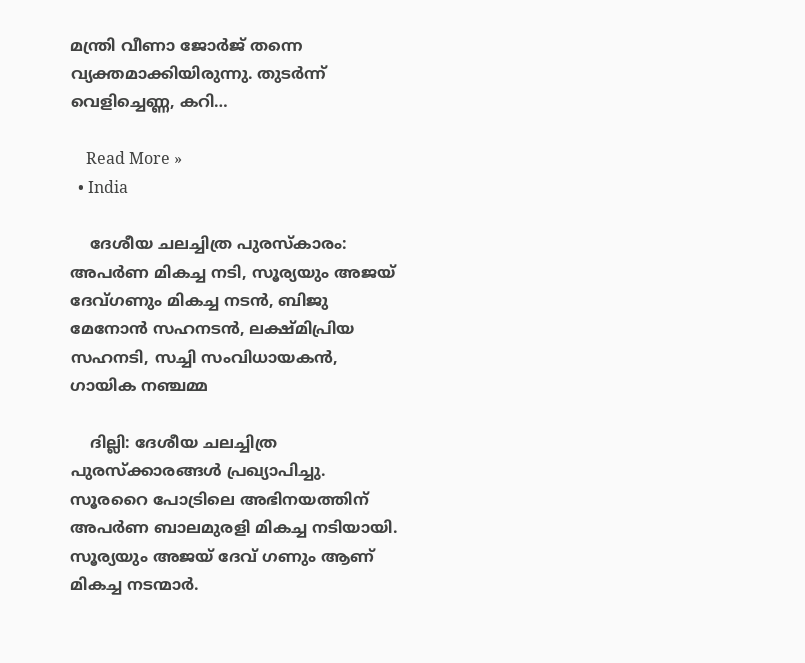മന്ത്രി വീണാ ജോര്‍ജ് തന്നെ വ്യക്തമാക്കിയിരുന്നു. തുടര്‍ന്ന് വെളിച്ചെണ്ണ, കറി…

    Read More »
  • India

    ദേശീയ ചലച്ചിത്ര പുരസ്‌കാരം: അപര്‍ണ മികച്ച നടി, സൂര്യയും അജയ് ദേവ്ഗണും മികച്ച നടന്‍, ബിജു മേനോന്‍ സഹനടന്‍, ലക്ഷ്മിപ്രിയ സഹനടി, സച്ചി സംവിധായകന്‍, ഗായിക നഞ്ചമ്മ

    ദില്ലി: ദേശീയ ചലച്ചിത്ര പുരസ്‌ക്കാരങ്ങള്‍ പ്രഖ്യാപിച്ചു. സൂരറൈ പോട്രിലെ അഭിനയത്തിന് അപര്‍ണ ബാലമുരളി മികച്ച നടിയായി. സൂര്യയും അജയ് ദേവ് ഗണും ആണ് മികച്ച നടന്മാര്‍.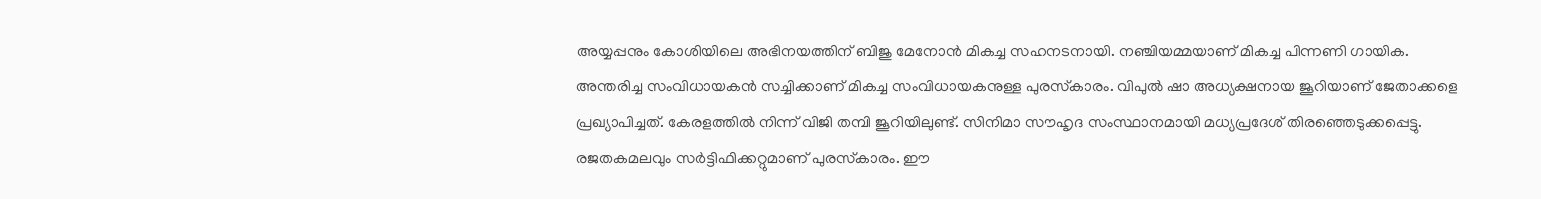അയ്യപ്പനും കോശിയിലെ അഭിനയത്തിന് ബിജു മേനോന്‍ മികച്ച സഹനടനായി. നഞ്ചിയമ്മയാണ് മികച്ച പിന്നണി ഗായിക. അന്തരിച്ച സംവിധായകന്‍ സച്ചിക്കാണ് മികച്ച സംവിധായകനുള്ള പുരസ്‌കാരം. വിപുല്‍ ഷാ അധ്യക്ഷനായ ജൂറിയാണ് ജേതാക്കളെ പ്രഖ്യാപിച്ചത്. കേരളത്തില്‍ നിന്ന് വിജി തമ്പി ജൂറിയിലുണ്ട്. സിനിമാ സൗഹൃദ സംസ്ഥാനമായി മധ്യപ്രദേശ് തിരഞ്ഞെടുക്കപ്പെട്ടു. രജതകമലവും സര്‍ട്ടിഫിക്കറ്റുമാണ് പുരസ്‌കാരം. ഈ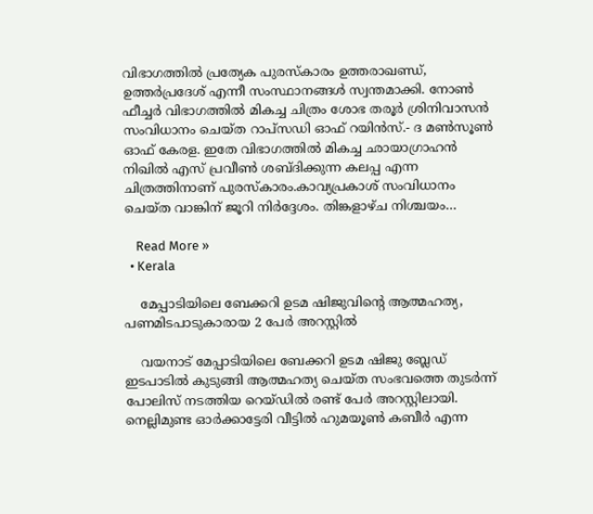വിഭാഗത്തില്‍ പ്രത്യേക പുരസ്‌കാരം ഉത്തരാഖണ്ഡ്, ഉത്തര്‍പ്രദേശ് എന്നീ സംസ്ഥാനങ്ങള്‍ സ്വന്തമാക്കി. നോണ്‍ ഫീച്ചര്‍ വിഭാഗത്തില്‍ മികച്ച ചിത്രം ശോഭ തരൂര്‍ ശ്രിനിവാസന്‍ സംവിധാനം ചെയ്ത റാപ്സഡി ഓഫ് റയിന്‍സ്.- ദ മണ്‍സൂണ്‍ ഓഫ് കേരള. ഇതേ വിഭാഗത്തില്‍ മികച്ച ഛായാഗ്രാഹന്‍ നിഖില്‍ എസ് പ്രവീണ്‍ ശബ്ദിക്കുന്ന കലപ്പ എന്ന ചിത്രത്തിനാണ് പുരസ്‌കാരം.കാവ്യപ്രകാശ് സംവിധാനം ചെയ്ത വാങ്കിന് ജൂറി നിര്‍ദ്ദേശം. തിങ്കളാഴ്ച നിശ്ചയം…

    Read More »
  • Kerala

    മേപ്പാടിയിലെ ബേക്കറി ഉടമ ഷിജുവിൻ്റെ ആത്മഹത്യ, പണമിടപാടുകാരായ 2 പേർ അറസ്റ്റിൽ

    വയനാട് മേപ്പാടിയിലെ ബേക്കറി ഉടമ ഷിജു ബ്ലേഡ് ഇടപാടിൽ കുടുങ്ങി ആത്മഹത്യ ചെയ്ത സംഭവത്തെ തുടർന്ന് പോലിസ് നടത്തിയ റെയ്ഡിൽ രണ്ട് പേർ അറസ്റ്റിലായി. നെല്ലിമുണ്ട ഓർക്കാട്ടേരി വീട്ടിൽ ഹുമയൂൺ കബീർ എന്ന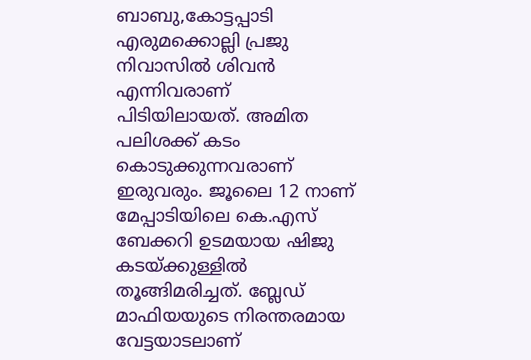ബാബു,കോട്ടപ്പാടി എരുമക്കൊല്ലി പ്രജു നിവാസില്‍ ശിവന്‍ എന്നിവരാണ് പിടിയിലായത്. അമിത പലിശക്ക് കടം കൊടുക്കുന്നവരാണ് ഇരുവരും. ജൂലൈ 12 നാണ് മേപ്പാടിയിലെ കെ.എസ് ബേക്കറി ഉടമയായ ഷിജു കടയ്ക്കുള്ളില്‍ തൂങ്ങിമരിച്ചത്. ബ്ലേഡ് മാഫിയയുടെ നിരന്തരമായ വേട്ടയാടലാണ്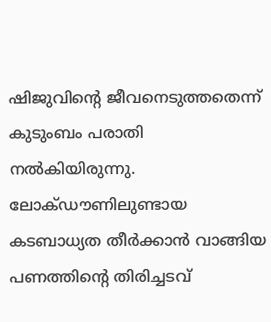ഷിജുവിന്റെ ജീവനെടുത്തതെന്ന് കുടുംബം പരാതി നൽകിയിരുന്നു. ലോക്ഡൗണിലുണ്ടായ കടബാധ്യത തീര്‍ക്കാന്‍ വാങ്ങിയ പണത്തിന്റെ തിരിച്ചടവ്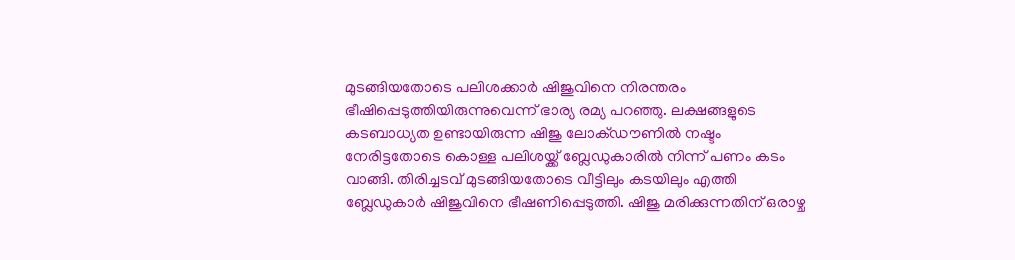മുടങ്ങിയതോടെ പലിശക്കാര്‍ ഷിജുവിനെ നിരന്തരം ഭീഷിപ്പെടുത്തിയിരുന്നുവെന്ന് ഭാര്യ രമ്യ പറഞ്ഞു. ലക്ഷങ്ങളുടെ കടബാധ്യത ഉണ്ടായിരുന്ന ഷിജു ലോക്ഡൗണില്‍ നഷ്ടം നേരിട്ടതോടെ കൊള്ള പലിശയ്ക്ക് ബ്ലേഡുകാരിൽ നിന്ന് പണം കടം വാങ്ങി. തിരിച്ചടവ് മുടങ്ങിയതോടെ വീട്ടിലും കടയിലും എത്തി ബ്ലേഡുകാര്‍ ഷിജുവിനെ ഭീഷണിപ്പെടുത്തി. ഷിജു മരിക്കുന്നതിന് ഒരാഴ്ച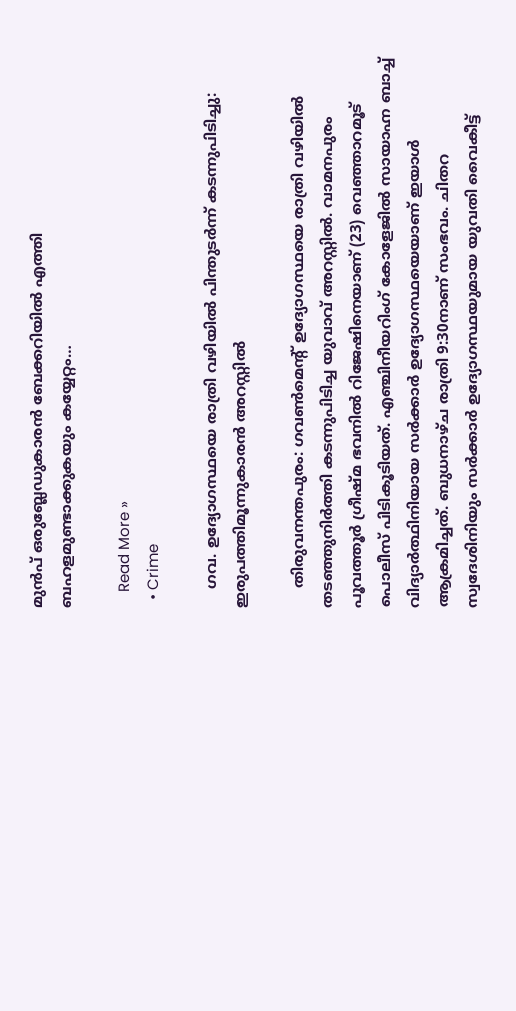മുന്‍പ് ഒരുബ്ലേഡുകാരന്‍ ബേക്കറിയില്‍ എത്തി ബഹളമുണ്ടാക്കുകയും കയ്യേറ്റം…

    Read More »
  • Crime

    ഗവ. ഉദ്യോഗസ്ഥയെ രാത്രി വഴിയില്‍ പിന്തുടര്‍ന്ന് കടന്നുപിടിച്ചു: ഇരുപത്തിമൂന്നുകാരന്‍ അറസ്റ്റില്‍

    തിരുവനന്തപുരം: ഗവണ്‍മെന്റ് ഉദ്യോഗസ്ഥയെ രാത്രി വഴിയില്‍ തടഞ്ഞുനിര്‍ത്തി കടന്നുപിടിച്ച യുവാവ് അറസ്റ്റില്‍. വാമനപുരം പൂവത്തൂര്‍ ഗ്രീഷ്മ ഭവനില്‍ റിജേഷിനെയാണ് (23) വെഞ്ഞാറമൂട് പൊലീസ് പിടികൂടിയത്. എഞ്ചിനീയറിംഗ് കോളേജില്‍ സായാഹ്ന ബാച്ച് വിദ്യാര്‍ത്ഥിനിയായ സര്‍ക്കാര്‍ ഉദ്യോഗസ്ഥയെയാണ് ഇയാള്‍ ആക്രമിച്ചത്. ബുധനാഴ്ച രാത്രി 9:30നാണ് സംഭവം. ചിതറ സ്വദേശിനിയും സര്‍ക്കാര്‍ ഉദ്യോഗസ്ഥയുമായ യുവതി വൈകീട്ട്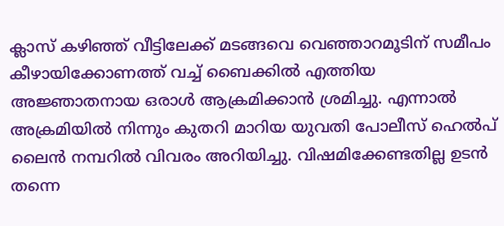ക്ലാസ് കഴിഞ്ഞ് വീട്ടിലേക്ക് മടങ്ങവെ വെഞ്ഞാറമൂടിന് സമീപം കീഴായിക്കോണത്ത് വച്ച് ബൈക്കില്‍ എത്തിയ അജ്ഞാതനായ ഒരാള്‍ ആക്രമിക്കാന്‍ ശ്രമിച്ചു. എന്നാല്‍ അക്രമിയില്‍ നിന്നും കുതറി മാറിയ യുവതി പോലീസ് ഹെല്‍പ് ലൈന്‍ നമ്പറില്‍ വിവരം അറിയിച്ചു. വിഷമിക്കേണ്ടതില്ല ഉടന്‍ തന്നെ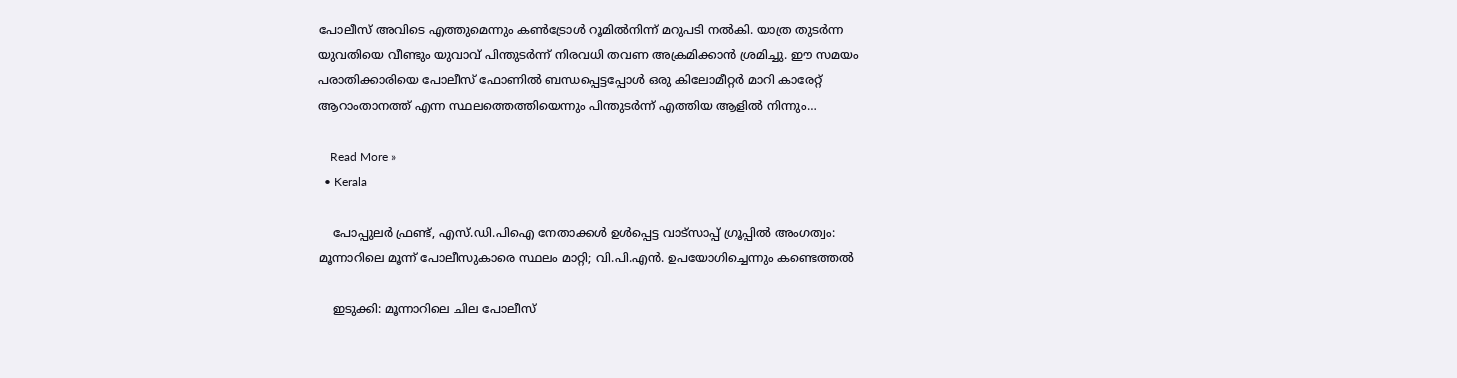പോലീസ് അവിടെ എത്തുമെന്നും കണ്‍ട്രോള്‍ റൂമില്‍നിന്ന് മറുപടി നല്‍കി. യാത്ര തുടര്‍ന്ന യുവതിയെ വീണ്ടും യുവാവ് പിന്തുടര്‍ന്ന് നിരവധി തവണ അക്രമിക്കാന്‍ ശ്രമിച്ചു. ഈ സമയം പരാതിക്കാരിയെ പോലീസ് ഫോണില്‍ ബന്ധപ്പെട്ടപ്പോള്‍ ഒരു കിലോമീറ്റര്‍ മാറി കാരേറ്റ് ആറാംതാനത്ത് എന്ന സ്ഥലത്തെത്തിയെന്നും പിന്തുടര്‍ന്ന് എത്തിയ ആളില്‍ നിന്നും…

    Read More »
  • Kerala

    പോപ്പുലര്‍ ഫ്രണ്ട്, എസ്.ഡി.പിഐ നേതാക്കള്‍ ഉള്‍പ്പെട്ട വാട്‌സാപ്പ് ഗ്രൂപ്പില്‍ അംഗത്വം: മൂന്നാറിലെ മൂന്ന് പോലീസുകാരെ സ്ഥലം മാറ്റി; വി.പി.എന്‍. ഉപയോഗിച്ചെന്നും കണ്ടെത്തല്‍

    ഇടുക്കി: മൂന്നാറിലെ ചില പോലീസ്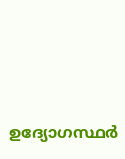ഉദ്യോഗസ്ഥര്‍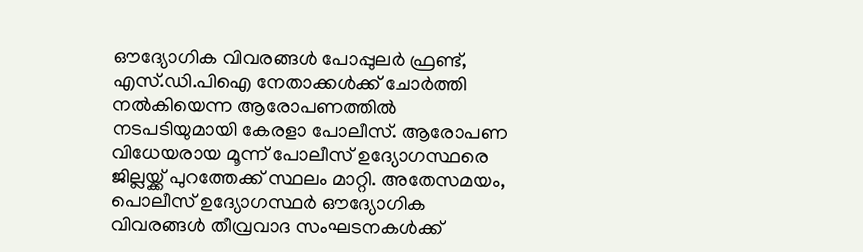ഔദ്യോഗിക വിവരങ്ങള്‍ പോപ്പുലര്‍ ഫ്രണ്ട്, എസ്.ഡി.പിഐ നേതാക്കള്‍ക്ക് ചോര്‍ത്തി നല്‍കിയെന്ന ആരോപണത്തില്‍ നടപടിയുമായി കേരളാ പോലീസ്. ആരോപണ വിധേയരായ മൂന്ന് പോലീസ് ഉദ്യോഗസ്ഥരെ ജില്ലയ്ക്ക് പുറത്തേക്ക് സ്ഥലം മാറ്റി. അതേസമയം, പൊലീസ് ഉദ്യോഗസ്ഥര്‍ ഔദ്യോഗിക വിവരങ്ങള്‍ തീവ്രവാദ സംഘടനകള്‍ക്ക്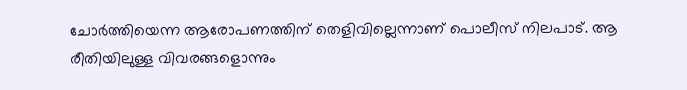ചോര്‍ത്തിയെന്ന ആരോപണത്തിന് തെളിവില്ലെന്നാണ് പൊലീസ് നിലപാട്. ആ രീതിയിലുള്ള വിവരങ്ങളൊന്നും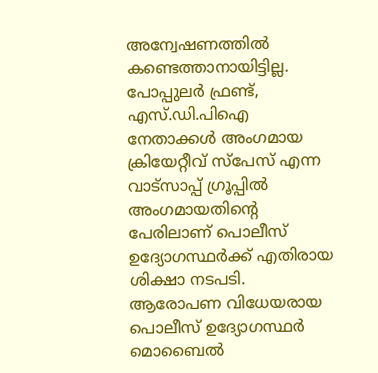അന്വേഷണത്തില്‍ കണ്ടെത്താനായിട്ടില്ല. പോപ്പുലര്‍ ഫ്രണ്ട്, എസ്.ഡി.പിഐ നേതാക്കള്‍ അംഗമായ ക്രിയേറ്റീവ് സ്‌പേസ് എന്ന വാട്‌സാപ്പ് ഗ്രൂപ്പില്‍ അംഗമായതിന്റെ പേരിലാണ് പൊലീസ് ഉദ്യോഗസ്ഥര്‍ക്ക് എതിരായ ശിക്ഷാ നടപടി. ആരോപണ വിധേയരായ പൊലീസ് ഉദ്യോഗസ്ഥര്‍ മൊബൈല്‍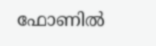ഫോണില്‍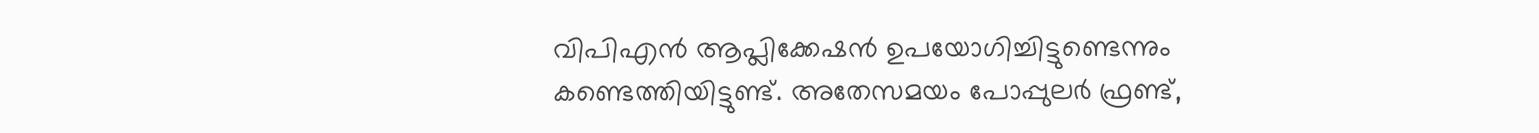വിപിഎന്‍ ആപ്ലിക്കേഷന്‍ ഉപയോഗിച്ചിട്ടുണ്ടെന്നും കണ്ടെത്തിയിട്ടുണ്ട്. അതേസമയം പോപ്പുലര്‍ ഫ്രണ്ട്,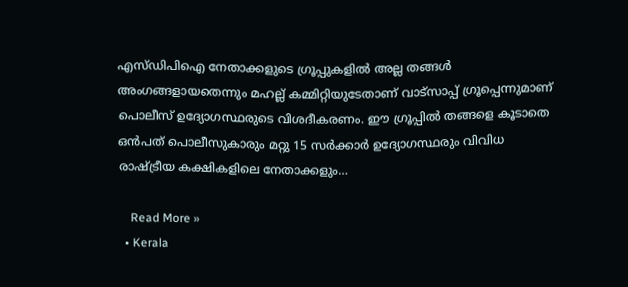എസ്ഡിപിഐ നേതാക്കളുടെ ഗ്രൂപ്പുകളില്‍ അല്ല തങ്ങള്‍ അംഗങ്ങളായതെന്നും മഹല്ല് കമ്മിറ്റിയുടേതാണ് വാട്‌സാപ്പ് ഗ്രൂപ്പെന്നുമാണ് പൊലീസ് ഉദ്യോഗസ്ഥരുടെ വിശദീകരണം. ഈ ഗ്രൂപ്പില്‍ തങ്ങളെ കൂടാതെ ഒന്‍പത് പൊലീസുകാരും മറ്റു 15 സര്‍ക്കാര്‍ ഉദ്യോഗസ്ഥരും വിവിധ രാഷ്ട്രീയ കക്ഷികളിലെ നേതാക്കളും…

    Read More »
  • Kerala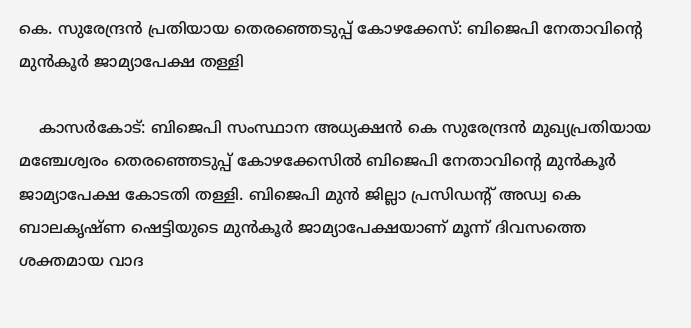കെ. സുരേന്ദ്രന്‍ പ്രതിയായ തെരഞ്ഞെടുപ്പ് കോഴക്കേസ്: ബിജെപി നേതാവിന്റെ മുന്‍കൂര്‍ ജാമ്യാപേക്ഷ തള്ളി

    കാസര്‍കോട്: ബിജെപി സംസ്ഥാന അധ്യക്ഷന്‍ കെ സുരേന്ദ്രന്‍ മുഖ്യപ്രതിയായ മഞ്ചേശ്വരം തെരഞ്ഞെടുപ്പ് കോഴക്കേസില്‍ ബിജെപി നേതാവിന്റെ മുന്‍കൂര്‍ ജാമ്യാപേക്ഷ കോടതി തള്ളി. ബിജെപി മുന്‍ ജില്ലാ പ്രസിഡന്റ് അഡ്വ കെ ബാലകൃഷ്ണ ഷെട്ടിയുടെ മുന്‍കൂര്‍ ജാമ്യാപേക്ഷയാണ് മൂന്ന് ദിവസത്തെ ശക്തമായ വാദ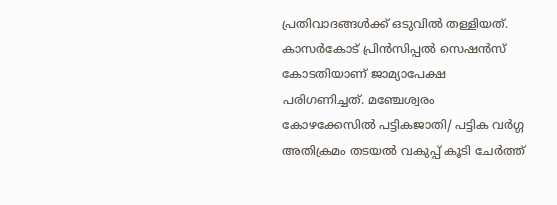പ്രതിവാദങ്ങള്‍ക്ക് ഒടുവില്‍ തള്ളിയത്. കാസര്‍കോട് പ്രിന്‍സിപ്പല്‍ സെഷന്‍സ് കോടതിയാണ് ജാമ്യാപേക്ഷ പരിഗണിച്ചത്. മഞ്ചേശ്വരം കോഴക്കേസില്‍ പട്ടികജാതി/ പട്ടിക വര്‍ഗ്ഗ അതിക്രമം തടയല്‍ വകുപ്പ് കൂടി ചേര്‍ത്ത്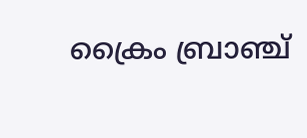ക്രൈം ബ്രാഞ്ച്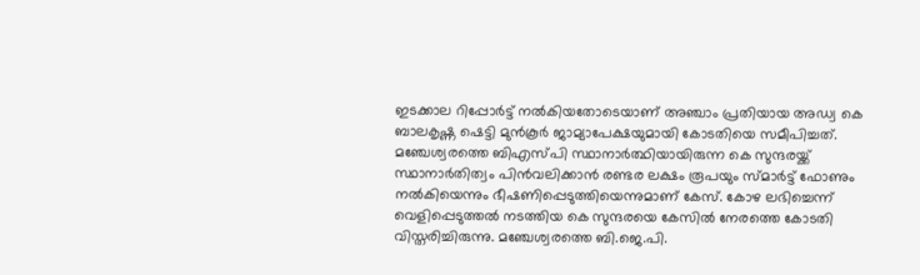ഇടക്കാല റിപ്പോര്‍ട്ട് നല്‍കിയതോടെയാണ് അഞ്ചാം പ്രതിയായ അഡ്വ കെ ബാലകൃഷ്ണ ഷെട്ടി മുന്‍കൂര്‍ ജാമ്യാപേക്ഷയുമായി കോടതിയെ സമീപിച്ചത്. മഞ്ചേശ്വരത്തെ ബിഎസ്പി സ്ഥാനാര്‍ത്ഥിയായിരുന്ന കെ സുന്ദരയ്ക്ക് സ്ഥാനാര്‍തിത്വം പിന്‍വലിക്കാന്‍ രണ്ടര ലക്ഷം രൂപയും സ്മാര്‍ട്ട് ഫോണും നല്‍കിയെന്നും ഭീഷണിപ്പെടുത്തിയെന്നുമാണ് കേസ്. കോഴ ലഭിച്ചെന്ന് വെളിപ്പെടുത്തല്‍ നടത്തിയ കെ സുന്ദരയെ കേസില്‍ നേരത്തെ കോടതി വിസ്തരിച്ചിരുന്നു. മഞ്ചേശ്വരത്തെ ബി.ജെ.പി.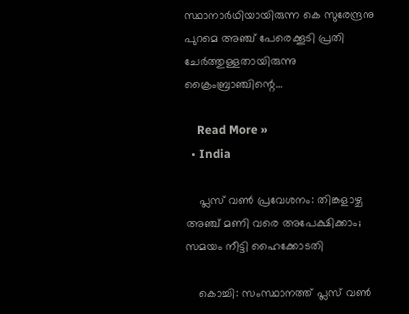സ്ഥാനാര്‍ഥിയായിരുന്ന കെ സുരേന്ദ്രനു പുറമെ അഞ്ച് പേരെക്കൂടി പ്രതി ചേര്‍ത്തുള്ളതായിരുന്നു ക്രൈംബ്രാഞ്ചിന്റെ…

    Read More »
  • India

    പ്ലസ് വണ്‍ പ്രവേശനം: തിങ്കളാഴ്ച അഞ്ച് മണി വരെ അപേക്ഷിക്കാം; സമയം നീട്ടി ഹൈക്കോടതി

    കൊച്ചി: സംസ്ഥാനത്ത് പ്ലസ് വണ്‍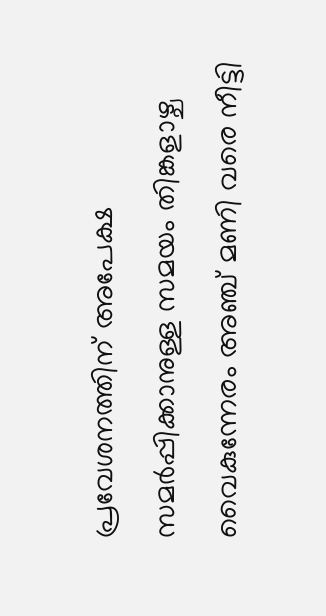പ്രവേശനത്തിന് അപേക്ഷ സമര്‍പ്പിക്കാനുള്ള സമയം തിങ്കളാഴ്ച വൈകുന്നേരം അഞ്ച് മണി വരെ നീട്ടി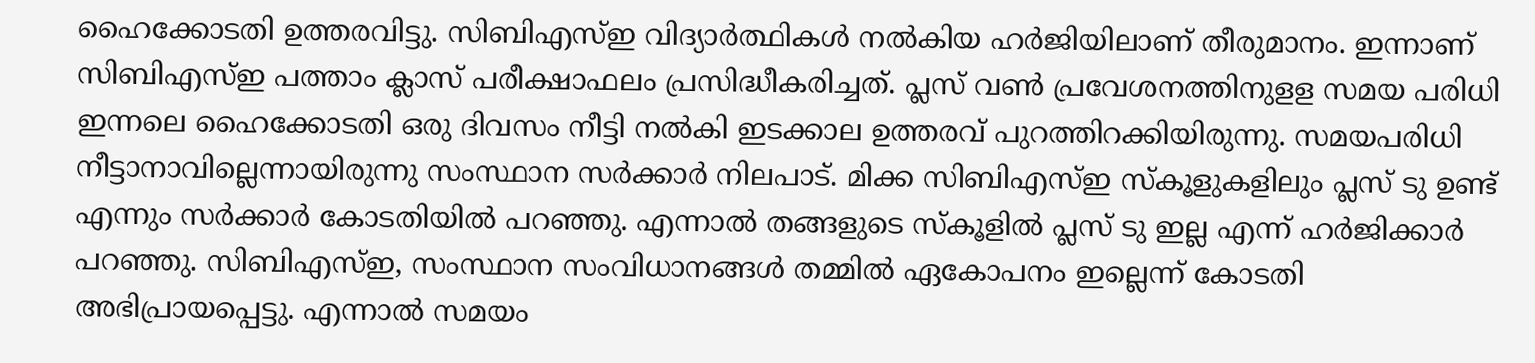ഹൈക്കോടതി ഉത്തരവിട്ടു. സിബിഎസ്ഇ വിദ്യാര്‍ത്ഥികള്‍ നല്‍കിയ ഹര്‍ജിയിലാണ് തീരുമാനം. ഇന്നാണ് സിബിഎസ്ഇ പത്താം ക്ലാസ് പരീക്ഷാഫലം പ്രസിദ്ധീകരിച്ചത്. പ്ലസ് വണ്‍ പ്രവേശനത്തിനുളള സമയ പരിധി ഇന്നലെ ഹൈക്കോടതി ഒരു ദിവസം നീട്ടി നല്‍കി ഇടക്കാല ഉത്തരവ് പുറത്തിറക്കിയിരുന്നു. സമയപരിധി നീട്ടാനാവില്ലെന്നായിരുന്നു സംസ്ഥാന സര്‍ക്കാര്‍ നിലപാട്. മിക്ക സിബിഎസ്ഇ സ്‌കൂളുകളിലും പ്ലസ് ടു ഉണ്ട് എന്നും സര്‍ക്കാര്‍ കോടതിയില്‍ പറഞ്ഞു. എന്നാല്‍ തങ്ങളുടെ സ്‌കൂളില്‍ പ്ലസ് ടു ഇല്ല എന്ന് ഹര്‍ജിക്കാര്‍ പറഞ്ഞു. സിബിഎസ്ഇ, സംസ്ഥാന സംവിധാനങ്ങള്‍ തമ്മില്‍ ഏകോപനം ഇല്ലെന്ന് കോടതി അഭിപ്രായപ്പെട്ടു. എന്നാല്‍ സമയം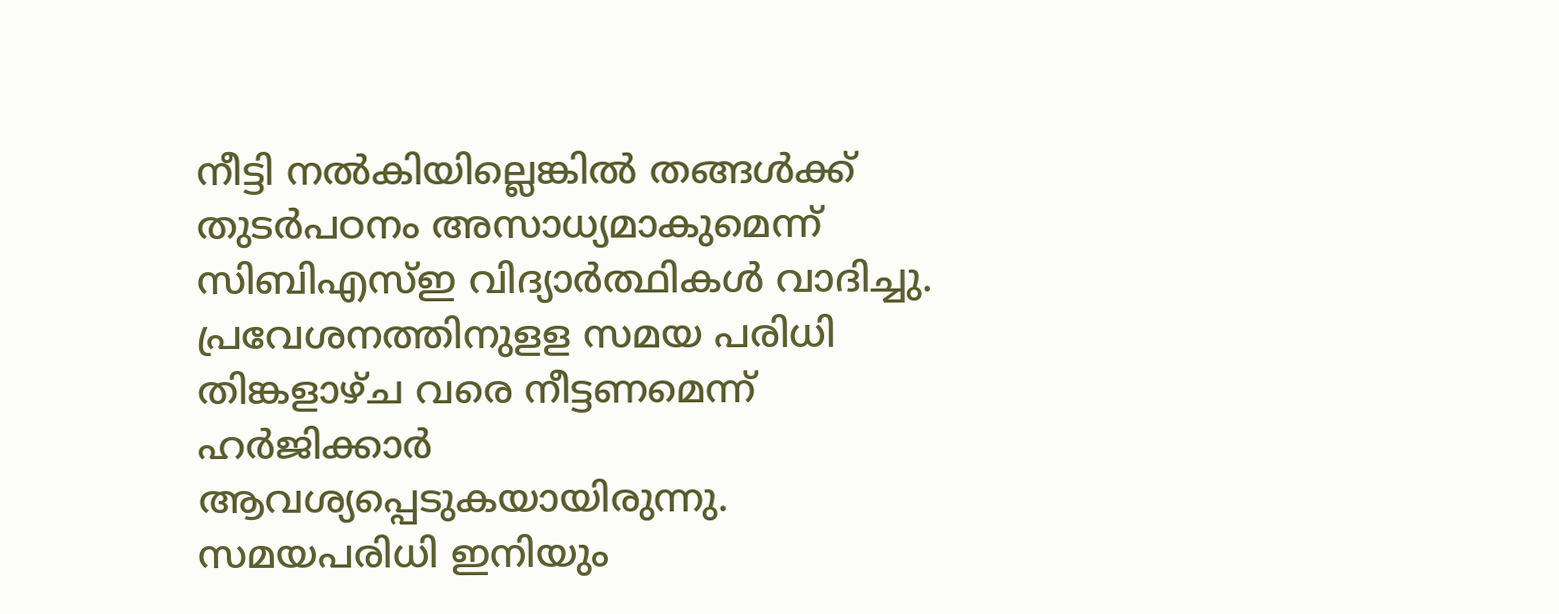നീട്ടി നല്‍കിയില്ലെങ്കില്‍ തങ്ങള്‍ക്ക് തുടര്‍പഠനം അസാധ്യമാകുമെന്ന് സിബിഎസ്ഇ വിദ്യാര്‍ത്ഥികള്‍ വാദിച്ചു. പ്രവേശനത്തിനുളള സമയ പരിധി തിങ്കളാഴ്ച വരെ നീട്ടണമെന്ന് ഹര്‍ജിക്കാര്‍ ആവശ്യപ്പെടുകയായിരുന്നു.   സമയപരിധി ഇനിയും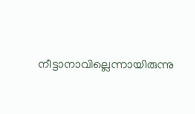നീട്ടാനാവില്ലെന്നായിരുന്നു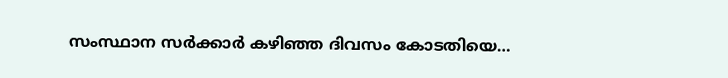സംസ്ഥാന സര്‍ക്കാര്‍ കഴിഞ്ഞ ദിവസം കോടതിയെ…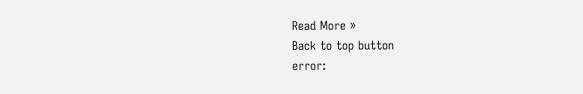Read More »
Back to top button
error: